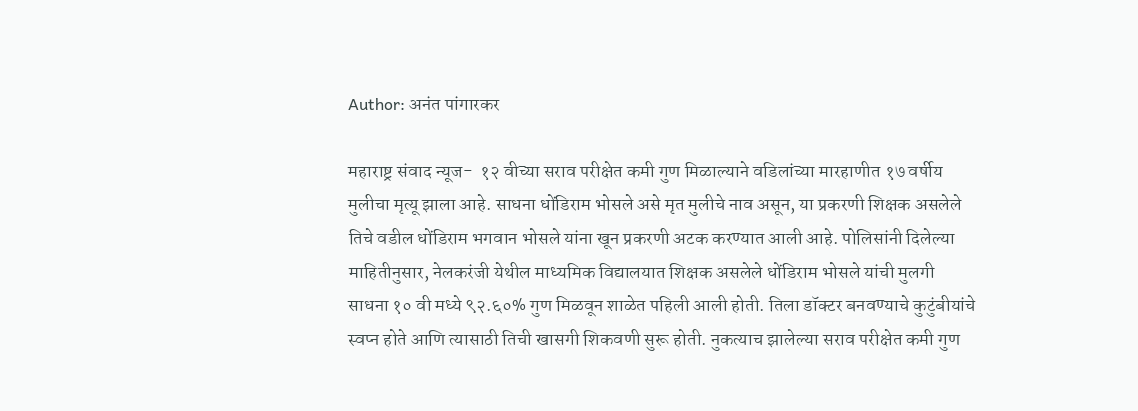Author: अनंत पांगारकर

महाराष्ट्र संवाद न्यूज-  १२ वीच्या सराव परीक्षेत कमी गुण मिळाल्याने वडिलांच्या मारहाणीत १७ वर्षीय मुलीचा मृत्यू झाला आहे. साधना धोंडिराम भोसले असे मृत मुलीचे नाव असून, या प्रकरणी शिक्षक असलेले तिचे वडील धोंडिराम भगवान भोसले यांना खून प्रकरणी अटक करण्यात आली आहे. पोलिसांनी दिलेल्या माहितीनुसार, नेलकरंजी येथील माध्यमिक विद्यालयात शिक्षक असलेले धोंडिराम भोसले यांची मुलगी साधना १० वी मध्ये ९२.६०% गुण मिळवून शाळेत पहिली आली होती. तिला डॉक्टर बनवण्याचे कुटुंबीयांचे स्वप्न होते आणि त्यासाठी तिची खासगी शिकवणी सुरू होती. नुकत्याच झालेल्या सराव परीक्षेत कमी गुण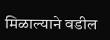मिळाल्याने वडील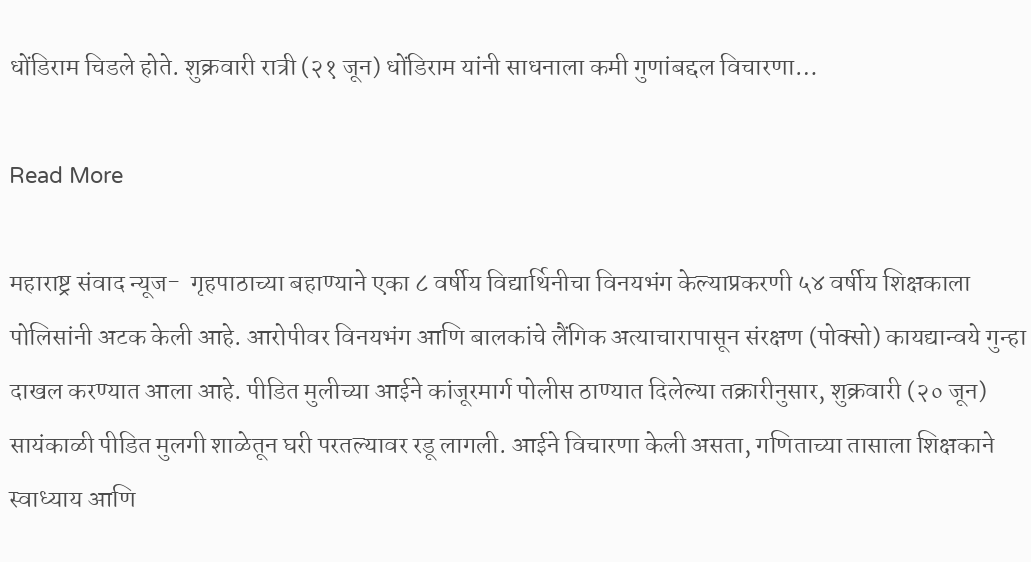धोंडिराम चिडले होते. शुक्रवारी रात्री (२१ जून) धोंडिराम यांनी साधनाला कमी गुणांबद्दल विचारणा…

Read More

महाराष्ट्र संवाद न्यूज-  गृहपाठाच्या बहाण्याने एका ८ वर्षीय विद्यार्थिनीचा विनयभंग केल्याप्रकरणी ५४ वर्षीय शिक्षकाला पोलिसांनी अटक केली आहे. आरोपीवर विनयभंग आणि बालकांचे लैंगिक अत्याचारापासून संरक्षण (पोक्सो) कायद्यान्वये गुन्हा दाखल करण्यात आला आहे. पीडित मुलीच्या आईने कांजूरमार्ग पोलीस ठाण्यात दिलेल्या तक्रारीनुसार, शुक्रवारी (२० जून) सायंकाळी पीडित मुलगी शाळेतून घरी परतल्यावर रडू लागली. आईने विचारणा केली असता, गणिताच्या तासाला शिक्षकाने स्वाध्याय आणि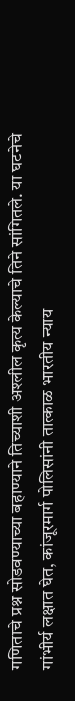गणिताचे प्रश्न सोडवण्याच्या बहाण्याने तिच्याशी अश्लील कृत्य केल्याचे तिने सांगितले. या घटनेचे गांभीर्य लक्षात घेत, कांजूरमार्ग पोलिसांनी तात्काळ भारतीय न्याय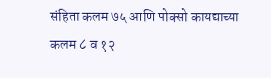संहिता कलम ७५ आणि पोक्सो कायद्याच्या कलम ८ व १२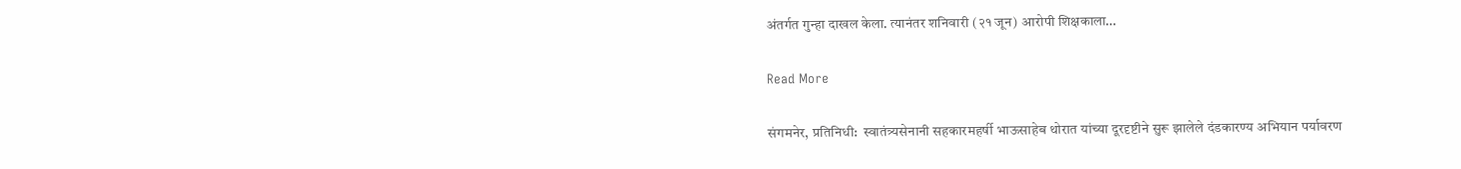अंतर्गत गुन्हा दाखल केला. त्यानंतर शनिवारी (२१ जून) आरोपी शिक्षकाला…

Read More

संगमनेर, प्रतिनिधी:  स्वातंत्र्यसेनानी सहकारमहर्षी भाऊसाहेब थोरात यांच्या दूरदृष्टीने सुरू झालेले दंडकारण्य अभियान पर्यावरण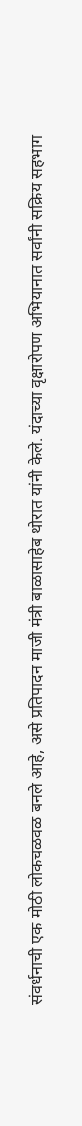संवर्धनाची एक मोठी लोकचळवळ बनले आहे, असे प्रतिपादन माजी मंत्री बाळासाहेब थोरात यांनी केले. यंदाच्या वृक्षारोपण अभियानात सर्वांनी सक्रिय सहभाग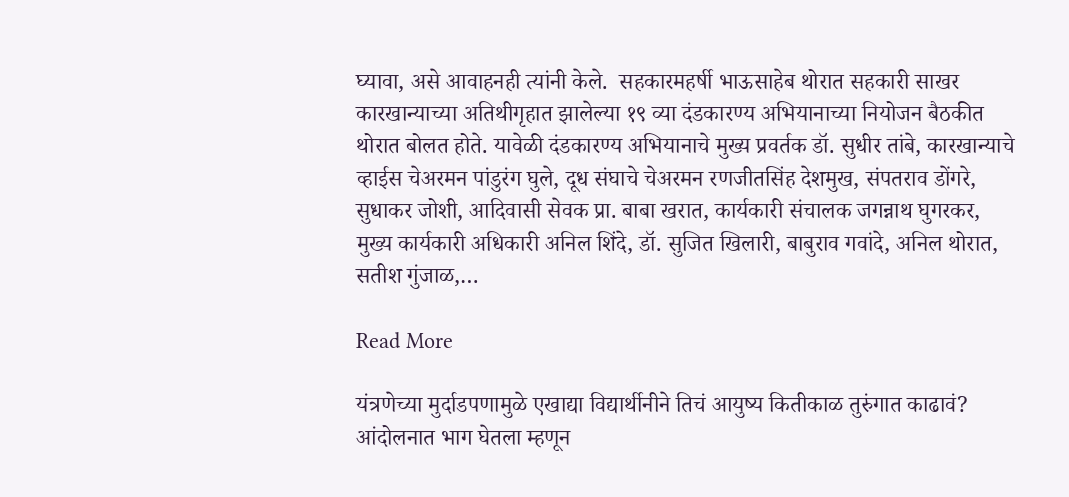घ्यावा, असे आवाहनही त्यांनी केले.  सहकारमहर्षी भाऊसाहेब थोरात सहकारी साखर कारखान्याच्या अतिथीगृहात झालेल्या १९ व्या दंडकारण्य अभियानाच्या नियोजन बैठकीत थोरात बोलत होते. यावेळी दंडकारण्य अभियानाचे मुख्य प्रवर्तक डॉ. सुधीर तांबे, कारखान्याचे व्हाईस चेअरमन पांडुरंग घुले, दूध संघाचे चेअरमन रणजीतसिंह देशमुख, संपतराव डोंगरे, सुधाकर जोशी, आदिवासी सेवक प्रा. बाबा खरात, कार्यकारी संचालक जगन्नाथ घुगरकर, मुख्य कार्यकारी अधिकारी अनिल शिंदे, डॉ. सुजित खिलारी, बाबुराव गवांदे, अनिल थोरात, सतीश गुंजाळ,…

Read More

यंत्रणेच्या मुर्दाडपणामुळे एखाद्या विद्यार्थीनीने तिचं आयुष्य कितीकाळ तुरुंगात काढावं? आंदोलनात भाग घेतला म्हणून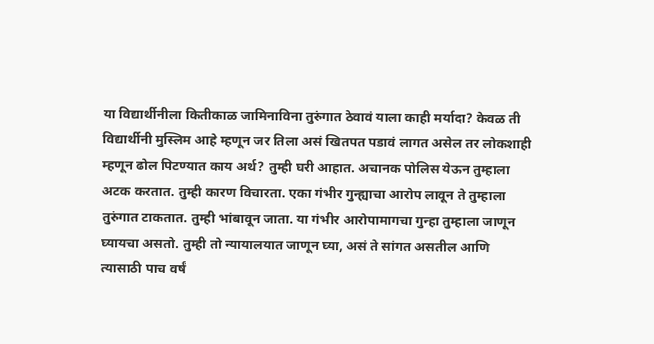या विद्यार्थीनीला कितीकाळ जामिनाविना तुरुंगात ठेवावं याला काही मर्यादा? केवळ ती विद्यार्थीनी मुस्लिम आहे म्हणून जर तिला असं खितपत पडावं लागत असेल तर लोकशाही म्हणून ढोल पिटण्यात काय अर्थ? तुम्ही घरी आहात. अचानक पोलिस येऊन तुम्हाला अटक करतात. तुम्ही कारण विचारता. एका गंभीर गुन्ह्याचा आरोप लावून ते तुम्हाला तुरुंगात टाकतात. तुम्ही भांबावून जाता. या गंभीर आरोपामागचा गुन्हा तुम्हाला जाणून घ्यायचा असतो. तुम्ही तो न्यायालयात जाणून घ्या, असं ते सांगत असतील आणि त्यासाठी पाच वर्षं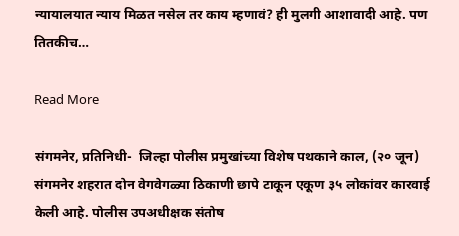न्यायालयात न्याय मिळत नसेल तर काय म्हणावं? ही मुलगी आशावादी आहे. पण तितकीच…

Read More

संगमनेर, प्रतिनिधी-  जिल्हा पोलीस प्रमुखांच्या विशेष पथकाने काल, (२० जून) संगमनेर शहरात दोन वेगवेगळ्या ठिकाणी छापे टाकून एकूण ३५ लोकांवर कारवाई केली आहे. पोलीस उपअधीक्षक संतोष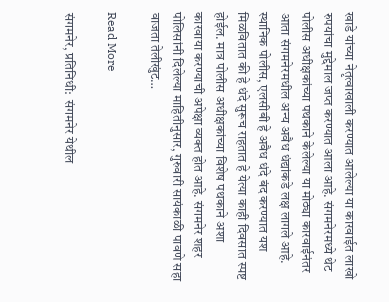खाडे यांच्या नेतृत्वाखाली करण्यात आलेल्या या कारवाईत लाखो रुपयांचा मुद्देमाल जप्त करण्यात आला आहे. संगमनेरमध्ये थेट पोलीस अधीक्षकांच्या पथकाने केलेल्या या मोठ्या कारवाईनंतर आता संगमनेरमधील अन्य अवैध धंद्यांकडे लक्ष लागले आहे. स्थानिक पोलीस, एलसीबी हे अवैध धंदे बंद करण्यात यश मिळवितात की हे धंदे सुरूच राहतात हे येत्या काही दिवसात स्पष्ट होईल. मात्र पोलीस अधीक्षकांच्या विशेष पथकाने अशा कारवाया करण्याची अपेक्षा व्यक्त होत आहे. संगमनेर शहर पोलिसांनी दिलेल्या माहितीनुसार, गुरुवारी सायंकाळी पावणे सहा वाजता तेलीखुंट…

Read More

संगमनेर, प्रतिनिधी:  संगमनेर येथील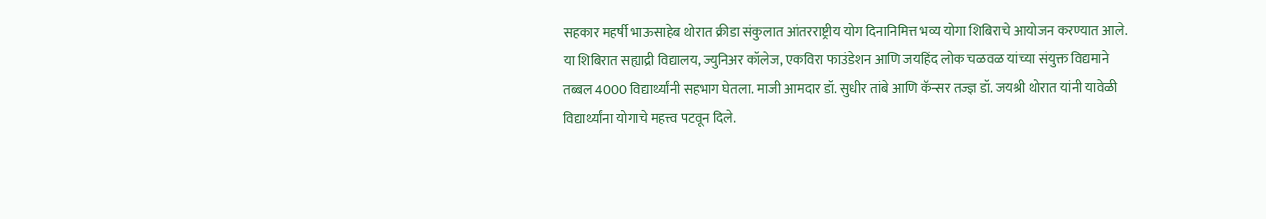सहकार महर्षी भाऊसाहेब थोरात क्रीडा संकुलात आंतरराष्ट्रीय योग दिनानिमित्त भव्य योगा शिबिराचे आयोजन करण्यात आले. या शिबिरात सह्याद्री विद्यालय, ज्युनिअर कॉलेज, एकविरा फाउंडेशन आणि जयहिंद लोक चळवळ यांच्या संयुक्त विद्यमाने तब्बल 4000 विद्यार्थ्यांनी सहभाग घेतला. माजी आमदार डॉ. सुधीर तांबे आणि कॅन्सर तज्ज्ञ डॉ. जयश्री थोरात यांनी यावेळी विद्यार्थ्यांना योगाचे महत्त्व पटवून दिले.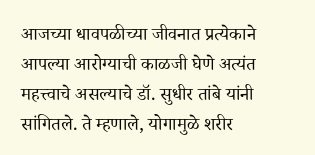आजच्या धावपळीच्या जीवनात प्रत्येकाने आपल्या आरोग्याची काळजी घेणे अत्यंत महत्त्वाचे असल्याचे डॉ. सुधीर तांबे यांनी सांगितले. ते म्हणाले, योगामुळे शरीर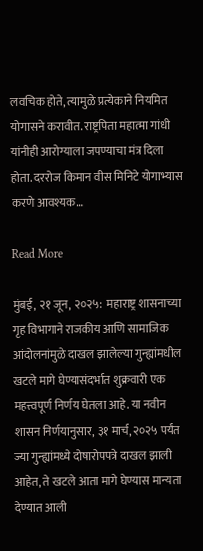लवचिक होते, त्यामुळे प्रत्येकाने नियमित योगासने करावीत. राष्ट्रपिता महात्मा गांधी यांनीही आरोग्याला जपण्याचा मंत्र दिला होता. दररोज किमान वीस मिनिटे योगाभ्यास करणे आवश्यक…

Read More

मुंबई, २१ जून, २०२५:  महाराष्ट्र शासनाच्या गृह विभागाने राजकीय आणि सामाजिक आंदोलनांमुळे दाखल झालेल्या गुन्ह्यांमधील खटले मागे घेण्यासंदर्भात शुक्रवारी एक महत्त्वपूर्ण निर्णय घेतला आहे. या नवीन शासन निर्णयानुसार, ३१ मार्च, २०२५ पर्यंत ज्या गुन्ह्यांमध्ये दोषारोपपत्रे दाखल झाली आहेत, ते खटले आता मागे घेण्यास मान्यता देण्यात आली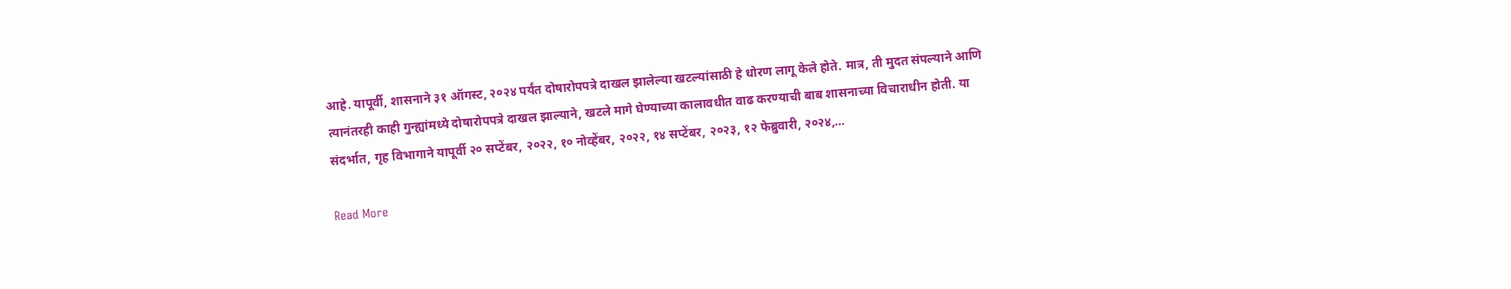आहे. यापूर्वी, शासनाने ३१ ऑगस्ट, २०२४ पर्यंत दोषारोपपत्रे दाखल झालेल्या खटल्यांसाठी हे धोरण लागू केले होते. मात्र, ती मुदत संपल्याने आणि त्यानंतरही काही गुन्ह्यांमध्ये दोषारोपपत्रे दाखल झाल्याने, खटले मागे घेण्याच्या कालावधीत वाढ करण्याची बाब शासनाच्या विचाराधीन होती. या संदर्भात, गृह विभागाने यापूर्वी २० सप्टेंबर, २०२२, १० नोव्हेंबर, २०२२, १४ सप्टेंबर, २०२३, १२ फेब्रुवारी, २०२४,…

Read More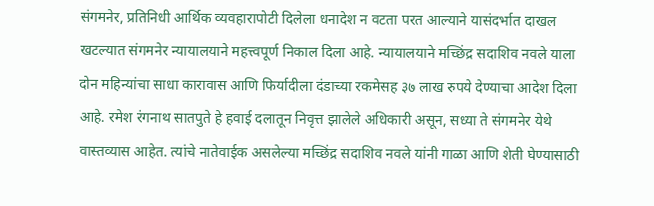संगमनेर, प्रतिनिधी आर्थिक व्यवहारापोटी दिलेला धनादेश न वटता परत आल्याने यासंदर्भात दाखल खटल्यात संगमनेर न्यायालयाने महत्त्वपूर्ण निकाल दिला आहे. न्यायालयाने मच्छिंद्र सदाशिव नवले याला दोन महिन्यांचा साधा कारावास आणि फिर्यादीला दंडाच्या रकमेसह ३७ लाख रुपये देण्याचा आदेश दिला आहे. रमेश रंगनाथ सातपुते हे हवाई दलातून निवृत्त झालेले अधिकारी असून, सध्या ते संगमनेर येथे वास्तव्यास आहेत. त्यांचे नातेवाईक असलेल्या मच्छिंद्र सदाशिव नवले यांनी गाळा आणि शेती घेण्यासाठी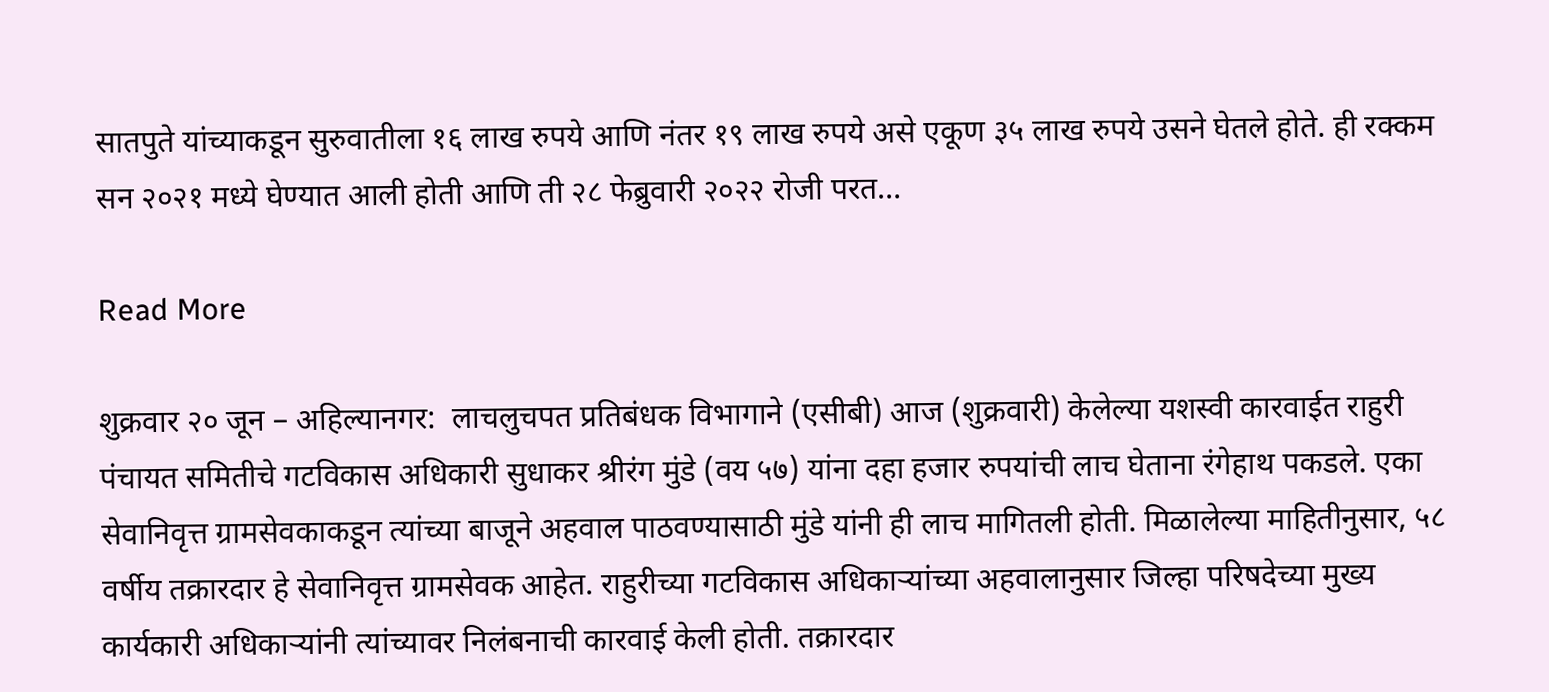सातपुते यांच्याकडून सुरुवातीला १६ लाख रुपये आणि नंतर १९ लाख रुपये असे एकूण ३५ लाख रुपये उसने घेतले होते. ही रक्कम सन २०२१ मध्ये घेण्यात आली होती आणि ती २८ फेब्रुवारी २०२२ रोजी परत…

Read More

शुक्रवार २० जून – अहिल्यानगर:  लाचलुचपत प्रतिबंधक विभागाने (एसीबी) आज (शुक्रवारी) केलेल्या यशस्वी कारवाईत राहुरी पंचायत समितीचे गटविकास अधिकारी सुधाकर श्रीरंग मुंडे (वय ५७) यांना दहा हजार रुपयांची लाच घेताना रंगेहाथ पकडले. एका सेवानिवृत्त ग्रामसेवकाकडून त्यांच्या बाजूने अहवाल पाठवण्यासाठी मुंडे यांनी ही लाच मागितली होती. मिळालेल्या माहितीनुसार, ५८ वर्षीय तक्रारदार हे सेवानिवृत्त ग्रामसेवक आहेत. राहुरीच्या गटविकास अधिकाऱ्यांच्या अहवालानुसार जिल्हा परिषदेच्या मुख्य कार्यकारी अधिकाऱ्यांनी त्यांच्यावर निलंबनाची कारवाई केली होती. तक्रारदार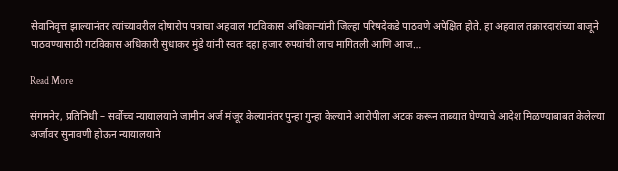सेवानिवृत्त झाल्यानंतर त्यांच्यावरील दोषारोप पत्राचा अहवाल गटविकास अधिकाऱ्यांनी जिल्हा परिषदेकडे पाठवणे अपेक्षित होते. हा अहवाल तक्रारदारांच्या बाजूने पाठवण्यासाठी गटविकास अधिकारी सुधाकर मुंडे यांनी स्वतः दहा हजार रुपयांची लाच मागितली आणि आज…

Read More

संगमनेर, प्रतिनिधी – सर्वोच्च न्यायालयाने जामीन अर्ज मंजूर केल्यानंतर पुन्हा गुन्हा केल्याने आरोपीला अटक करून ताब्यात घेण्याचे आदेश मिळण्याबाबत केलेल्या अर्जावर सुनावणी होऊन न्यायालयाने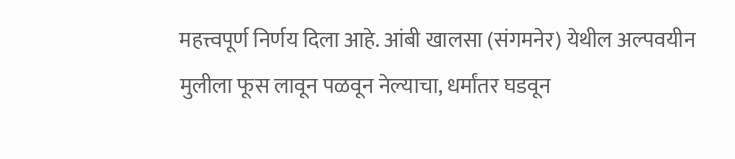महत्त्वपूर्ण निर्णय दिला आहे. आंबी खालसा (संगमनेर) येथील अल्पवयीन मुलीला फूस लावून पळवून नेल्याचा, धर्मांतर घडवून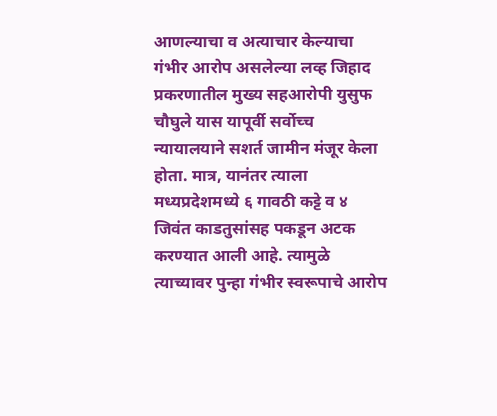आणल्याचा व अत्याचार केल्याचा गंभीर आरोप असलेल्या लव्ह जिहाद प्रकरणातील मुख्य सहआरोपी युसुफ चौघुले यास यापूर्वी सर्वोच्च न्यायालयाने सशर्त जामीन मंजूर केला होता. मात्र, यानंतर त्याला मध्यप्रदेशमध्ये ६ गावठी कट्टे व ४ जिवंत काडतुसांसह पकडून अटक करण्यात आली आहे. त्यामुळे त्याच्यावर पुन्हा गंभीर स्वरूपाचे आरोप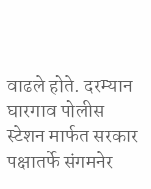वाढले होते. दरम्यान घारगाव पोलीस स्टेशन मार्फत सरकार पक्षातर्फे संगमनेर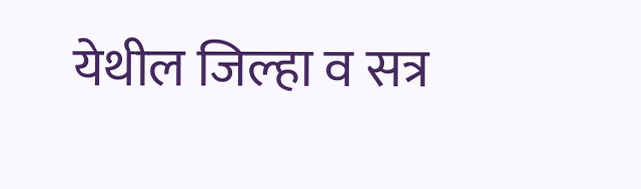येथील जिल्हा व सत्र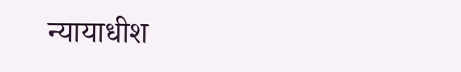न्यायाधीश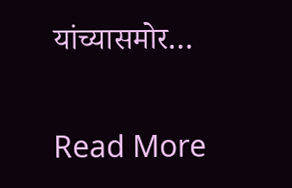यांच्यासमोर…

Read More